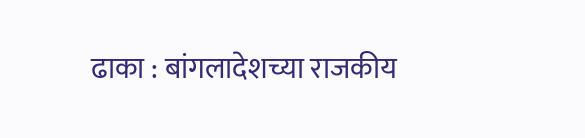ढाका : बांगलादेशच्या राजकीय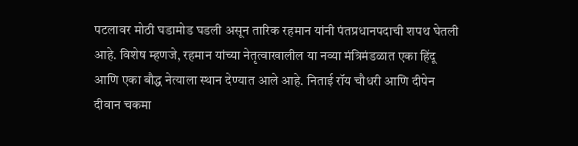पटलावर मोठी घडामोड घडली असून तारिक रहमान यांनी पंतप्रधानपदाची शपथ घेतली आहे. विशेष म्हणजे, रहमान यांच्या नेतृत्वाखालील या नव्या मंत्रिमंडळात एका हिंदू आणि एका बौद्ध नेत्याला स्थान देण्यात आले आहे. निताई रॉय चौधरी आणि दीपेन दीवान चकमा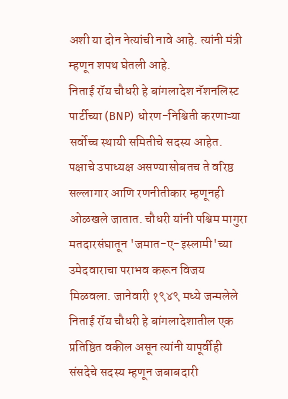अशी या दोन नेत्यांची नावे आहे. त्यांनी मंत्री म्हणून शपथ घेतली आहे.
निताई रॉय चौधरी हे बांगलादेश नॅशनलिस्ट पार्टीच्या (BNP) धोरण-निश्चिती करणाऱ्या सर्वोच्च स्थायी समितीचे सदस्य आहेत. पक्षाचे उपाध्यक्ष असण्यासोबतच ते वरिष्ठ सल्लागार आणि रणनीतीकार म्हणूनही ओळखले जातात. चौधरी यांनी पश्चिम मागुरा मतदारसंघातून 'जमात-ए-इस्लामी'च्या उमेदवाराचा पराभव करून विजय मिळवला. जानेवारी १९४९ मध्ये जन्मलेले निताई रॉय चौधरी हे बांगलादेशातील एक प्रतिष्ठित वकील असून त्यांनी यापूर्वीही संसदेचे सदस्य म्हणून जबाबदारी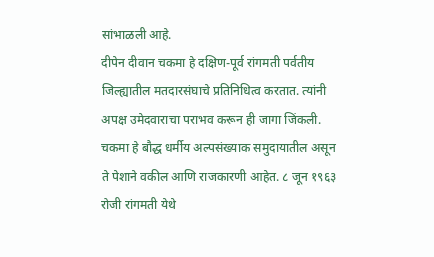सांभाळली आहे.
दीपेन दीवान चकमा हे दक्षिण-पूर्व रांगमती पर्वतीय जिल्ह्यातील मतदारसंघाचे प्रतिनिधित्व करतात. त्यांनी अपक्ष उमेदवाराचा पराभव करून ही जागा जिंकली. चकमा हे बौद्ध धर्मीय अल्पसंख्याक समुदायातील असून ते पेशाने वकील आणि राजकारणी आहेत. ८ जून १९६३ रोजी रांगमती येथे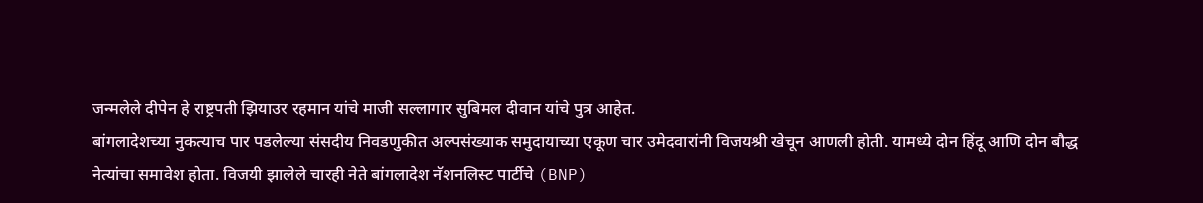जन्मलेले दीपेन हे राष्ट्रपती झियाउर रहमान यांचे माजी सल्लागार सुबिमल दीवान यांचे पुत्र आहेत.
बांगलादेशच्या नुकत्याच पार पडलेल्या संसदीय निवडणुकीत अल्पसंख्याक समुदायाच्या एकूण चार उमेदवारांनी विजयश्री खेचून आणली होती. यामध्ये दोन हिंदू आणि दोन बौद्ध नेत्यांचा समावेश होता. विजयी झालेले चारही नेते बांगलादेश नॅशनलिस्ट पार्टीचे (BNP)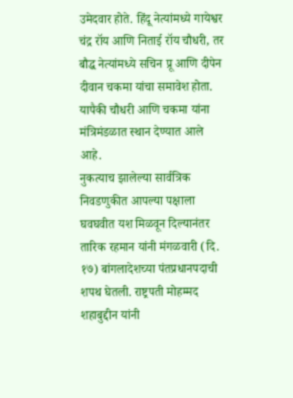उमेदवार होते. हिंदू नेत्यांमध्ये गायेश्वर चंद्र रॉय आणि निताई रॉय चौधरी, तर बौद्ध नेत्यांमध्ये सचिन प्रू आणि दीपेन दीवान चकमा यांचा समावेश होता. यापैकी चौधरी आणि चकमा यांना मंत्रिमंडळात स्थान देण्यात आले आहे.
नुकत्याच झालेल्या सार्वत्रिक निवडणुकीत आपल्या पक्षाला घवघवीत यश मिळवून दिल्यानंतर तारिक रहमान यांनी मंगळवारी (दि. १७) बांगलादेशच्या पंतप्रधानपदाची शपथ घेतली. राष्ट्रपती मोहम्मद शहाबुद्दीन यांनी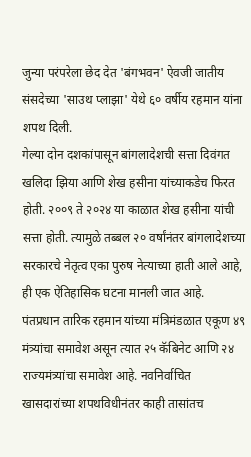जुन्या परंपरेला छेद देत 'बंगभवन' ऐवजी जातीय संसदेच्या 'साउथ प्लाझा' येथे ६० वर्षीय रहमान यांना शपथ दिली.
गेल्या दोन दशकांपासून बांगलादेशची सत्ता दिवंगत खलिदा झिया आणि शेख हसीना यांच्याकडेच फिरत होती. २००९ ते २०२४ या काळात शेख हसीना यांची सत्ता होती. त्यामुळे तब्बल २० वर्षांनंतर बांगलादेशच्या सरकारचे नेतृत्व एका पुरुष नेत्याच्या हाती आले आहे, ही एक ऐतिहासिक घटना मानली जात आहे.
पंतप्रधान तारिक रहमान यांच्या मंत्रिमंडळात एकूण ४९ मंत्र्यांचा समावेश असून त्यात २५ कॅबिनेट आणि २४ राज्यमंत्र्यांचा समावेश आहे. नवनिर्वाचित खासदारांच्या शपथविधीनंतर काही तासांतच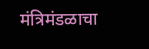मंत्रिमंडळाचा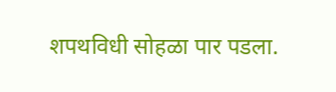शपथविधी सोहळा पार पडला.